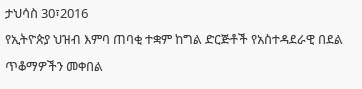ታህሳስ 30፣2016
የኢትዮጵያ ህዝብ እምባ ጠባቂ ተቋም ከግል ድርጅቶች የአስተዳደራዊ በደል ጥቆማዎችን መቀበል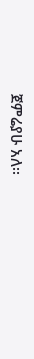ጀምሬያሁ አለ፡፡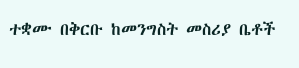ተቋሙ በቅርቡ ከመንግስት መስሪያ ቤቶች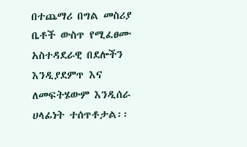በተጨማሪ በግል መስሪያ ቤቶች ውስጥ የሚፈፀሙ አስተዳደራዊ በደሎችን እንዲያደምጥ እና ለመፍትሄውም እንዲሰራ ሀላፊነት ተሰጥቶታል፡፡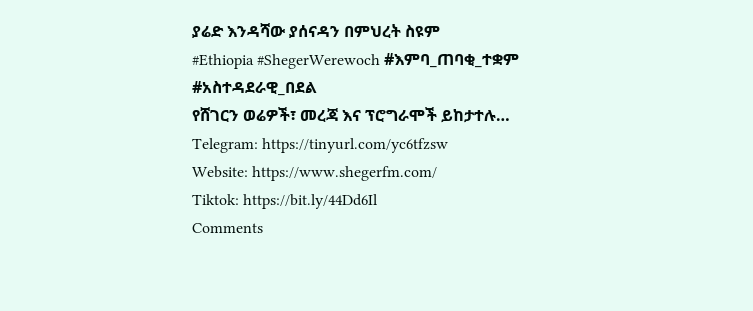ያሬድ እንዳሻው ያሰናዳን በምህረት ስዩም
#Ethiopia #ShegerWerewoch #እምባ_ጠባቂ_ተቋም #አስተዳደራዊ_በደል
የሸገርን ወሬዎች፣ መረጃ እና ፕሮግራሞች ይከታተሉ…
Telegram: https://tinyurl.com/yc6tfzsw
Website: https://www.shegerfm.com/
Tiktok: https://bit.ly/44Dd6Il
Comments